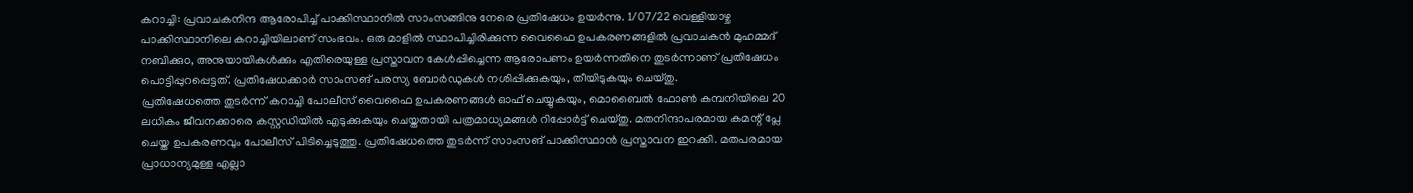കറാച്ചി: പ്രവാചകനിന്ദ ആരോപിച്ച് പാക്കിസ്ഥാനിൽ സാംസങ്ങിനു നേരെ പ്രതിഷേധം ഉയർന്നു. 1/07/22 വെള്ളിയാഴ്ച പാക്കിസ്ഥാനിലെ കറാച്ചിയിലാണ് സംഭവം. ഒരു മാളിൽ സ്ഥാപിച്ചിരിക്കുന്ന വൈഫൈ ഉപകരണങ്ങളിൽ പ്രവാചകൻ മുഹമ്മദ് നബിക്കുo, അനുയായികൾക്കും എതിരെയുള്ള പ്രസ്താവന കേൾപ്പിച്ചെന്ന ആരോപണം ഉയർന്നതിനെ തുടർന്നാണ് പ്രതിഷേധം പൊട്ടിപ്പുറപ്പെട്ടത്. പ്രതിഷേധക്കാർ സാംസങ് പരസ്യ ബോർഡുകൾ നശിപ്പിക്കുകയും, തീയിടുകയും ചെയ്തു.
പ്രതിഷേധത്തെ തുടർന്ന് കറാച്ചി പോലീസ് വൈഫൈ ഉപകരണങ്ങൾ ഓഫ് ചെയ്യുകയും, മൊബൈൽ ഫോൺ കമ്പനിയിലെ 20 ലധികം ജീവനക്കാരെ കസ്റ്റഡിയിൽ എടുക്കുകയും ചെയ്തതായി പത്രമാധ്യമങ്ങൾ റിപ്പോർട്ട് ചെയ്തു. മതനിന്ദാപരമായ കമന്റ് പ്ലേ ചെയ്ത ഉപകരണവും പോലീസ് പിടിച്ചെടുത്തു. പ്രതിഷേധത്തെ തുടർന്ന് സാംസങ് പാക്കിസ്ഥാൻ പ്രസ്താവന ഇറക്കി. മതപരമായ പ്രാധാന്യമുള്ള എല്ലാ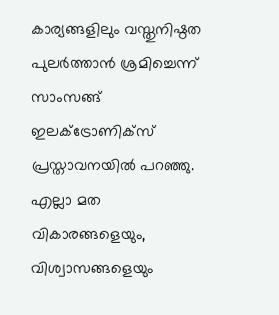കാര്യങ്ങളിലും വസ്തുനിഷ്ഠത പുലർത്താൻ ശ്രമിച്ചെന്ന് സാംസങ്ങ് ഇലക്ട്രോണിക്സ് പ്രസ്താവനയിൽ പറഞ്ഞു. എല്ലാ മത വികാരങ്ങളെയും, വിശ്വാസങ്ങളെയും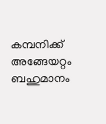കമ്പനിക്ക് അങ്ങേയറ്റം ബഹുമാനം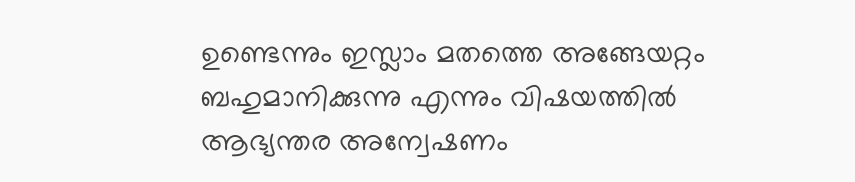ഉണ്ടെന്നും ഇസ്ലാം മതത്തെ അങ്ങേയറ്റം ബഹുമാനിക്കുന്നു എന്നും വിഷയത്തിൽ ആഭ്യന്തര അന്വേഷണം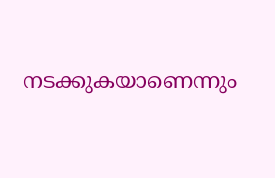നടക്കുകയാണെന്നും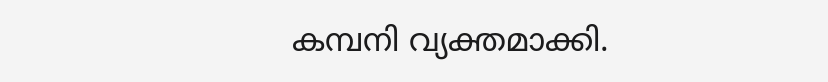കമ്പനി വ്യക്തമാക്കി.